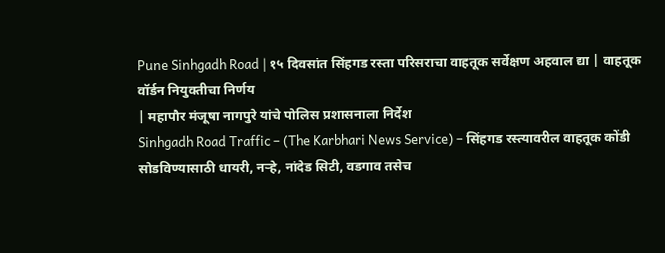Pune Sinhgadh Road | १५ दिवसांत सिंहगड रस्ता परिसराचा वाहतूक सर्वेक्षण अहवाल द्या | वाहतूक वॉर्डन नियुक्तीचा निर्णय
| महापौर मंजूषा नागपुरे यांचे पोलिस प्रशासनाला निर्देश
Sinhgadh Road Traffic – (The Karbhari News Service) – सिंहगड रस्त्यावरील वाहतूक कोंडी सोडविण्यासाठी धायरी, नऱ्हे, नांदेड सिटी, वडगाव तसेच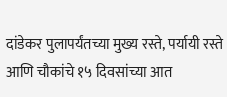दांडेकर पुलापर्यंतच्या मुख्य रस्ते, पर्यायी रस्ते आणि चौकांचे १५ दिवसांच्या आत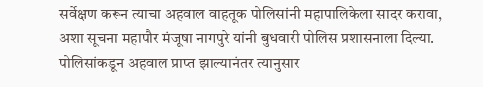सर्वेक्षण करून त्याचा अहवाल वाहतूक पोलिसांनी महापालिकेला सादर करावा, अशा सूचना महापौर मंजूषा नागपुरे यांनी बुधवारी पोलिस प्रशासनाला दिल्या. पोलिसांकडून अहवाल प्राप्त झाल्यानंतर त्यानुसार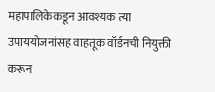महापालिकेकडून आवश्यक त्या उपाययोजनांसह वाहतूक वॉर्डनची नियुक्ती करून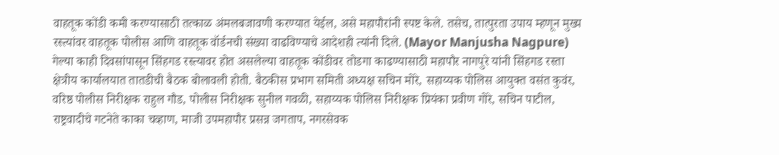वाहतूक कोंडी कमी करण्यासाठी तत्काळ अंमलबजावणी करण्यात येईल, असे महापौरांनी स्पष्ट केले. तसेच, तात्पुरता उपाय म्हणून मुख्य रस्त्यांवर वाहतूक पोलीस आणि वाहतूक वॉर्डनची संख्या वाढविण्याचे आदेशही त्यांनी दिले. (Mayor Manjusha Nagpure)
गेल्या काही दिवसांपासून सिंहगड रस्त्यावर होत असलेल्या वाहतूक कोंडीवर तोडगा काढण्यासाठी महापौर नागपुरे यांनी सिंहगड रस्ता क्षेत्रीय कार्यालयात तातडीची बैठक बोलावली होती. बैठकीस प्रभाग समिती अध्यक्ष सचिन मोरे, सहाय्यक पोलिस आयुक्त वसंत कुवंर, वरिष्ठ पोलीस निरीक्षक राहुल गौड, पोलीस निरीक्षक सुनील गवळी, सहाय्यक पोलिस निरीक्षक प्रियंका प्रवीण गोरे, सचिन पाटील, राष्ट्रवादीचे गटनेते काका चव्हाण, माजी उपमहापौर प्रसन्न जगताप, नगरसेवक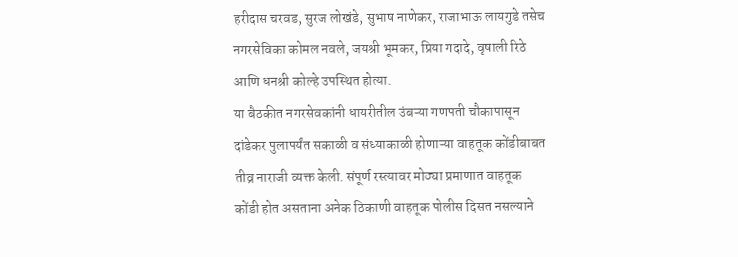हरीदास चरवड, सुरज लोखंडे, सुभाष नाणेकर, राजाभाऊ लायगुडे तसेच नगरसेविका कोमल नवले, जयश्री भूमकर, प्रिया गदादे, वृषाली रिठे आणि धनश्री कोल्हे उपस्थित होत्या.
या बैठकीत नगरसेवकांनी धायरीतील उंबऱ्या गणपती चौकापासून दांडेकर पुलापर्यंत सकाळी व संध्याकाळी होणाऱ्या वाहतूक कोंडीबाबत तीव्र नाराजी व्यक्त केली. संपूर्ण रस्त्यावर मोठ्या प्रमाणात वाहतूक कोंडी होत असताना अनेक ठिकाणी वाहतूक पोलीस दिसत नसल्याने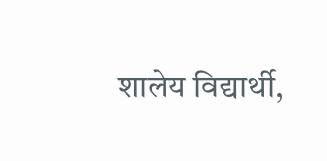शालेय विद्यार्थी,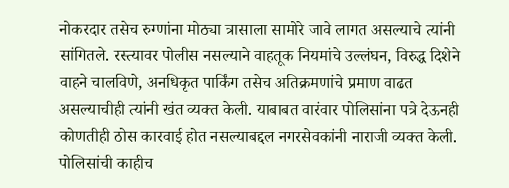नोकरदार तसेच रुग्णांना मोठ्या त्रासाला सामोरे जावे लागत असल्याचे त्यांनी सांगितले. रस्त्यावर पोलीस नसल्याने वाहतूक नियमांचे उल्लंघन, विरुद्ध दिशेने वाहने चालविणे, अनधिकृत पार्किंग तसेच अतिक्रमणांचे प्रमाण वाढत असल्याचीही त्यांनी खंत व्यक्त केली. याबाबत वारंवार पोलिसांना पत्रे देऊनही कोणतीही ठोस कारवाई होत नसल्याबद्दल नगरसेवकांनी नाराजी व्यक्त केली.
पोलिसांची काहीच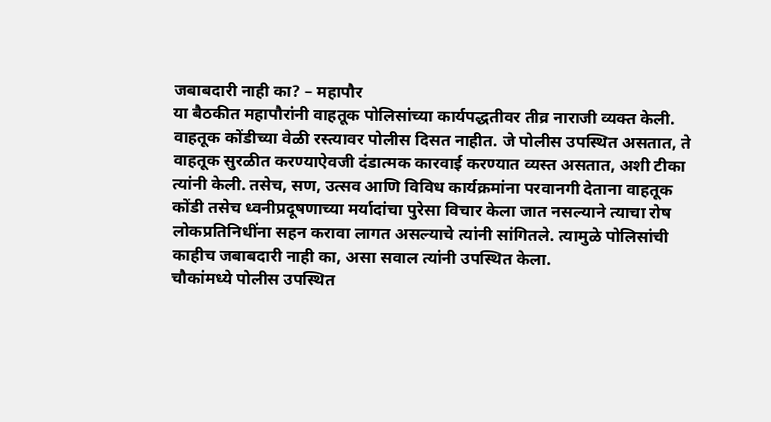जबाबदारी नाही का? – महापौर
या बैठकीत महापौरांनी वाहतूक पोलिसांच्या कार्यपद्धतीवर तीव्र नाराजी व्यक्त केली. वाहतूक कोंडीच्या वेळी रस्त्यावर पोलीस दिसत नाहीत. जे पोलीस उपस्थित असतात, ते वाहतूक सुरळीत करण्याऐवजी दंडात्मक कारवाई करण्यात व्यस्त असतात, अशी टीका त्यांनी केली. तसेच, सण, उत्सव आणि विविध कार्यक्रमांना परवानगी देताना वाहतूक कोंडी तसेच ध्वनीप्रदूषणाच्या मर्यादांचा पुरेसा विचार केला जात नसल्याने त्याचा रोष लोकप्रतिनिधींना सहन करावा लागत असल्याचे त्यांनी सांगितले. त्यामुळे पोलिसांची काहीच जबाबदारी नाही का, असा सवाल त्यांनी उपस्थित केला.
चौकांमध्ये पोलीस उपस्थित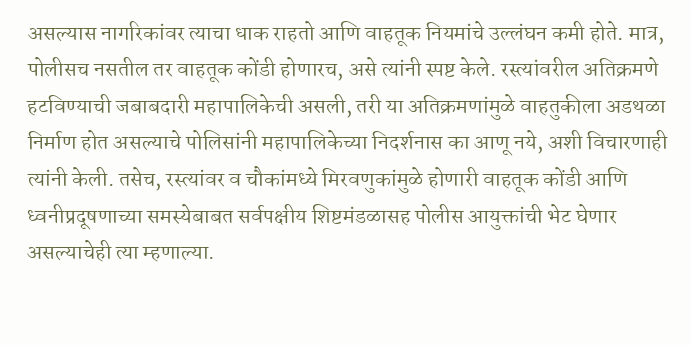असल्यास नागरिकांवर त्याचा धाक राहतो आणि वाहतूक नियमांचे उल्लंघन कमी होते. मात्र, पोलीसच नसतील तर वाहतूक कोंडी होणारच, असे त्यांनी स्पष्ट केले. रस्त्यांवरील अतिक्रमणे हटविण्याची जबाबदारी महापालिकेची असली, तरी या अतिक्रमणांमुळे वाहतुकीला अडथळा निर्माण होत असल्याचे पोलिसांनी महापालिकेच्या निदर्शनास का आणू नये, अशी विचारणाही त्यांनी केली. तसेच, रस्त्यांवर व चौकांमध्ये मिरवणुकांमुळे होणारी वाहतूक कोंडी आणि ध्वनीप्रदूषणाच्या समस्येबाबत सर्वपक्षीय शिष्टमंडळासह पोलीस आयुक्तांची भेट घेणार असल्याचेही त्या म्हणाल्या.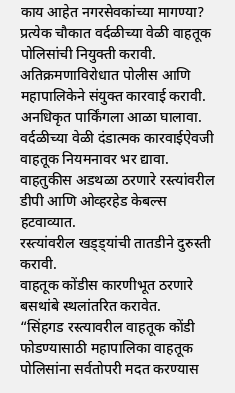काय आहेत नगरसेवकांच्या मागण्या?
प्रत्येक चौकात वर्दळीच्या वेळी वाहतूक पोलिसांची नियुक्ती करावी.
अतिक्रमणाविरोधात पोलीस आणि महापालिकेने संयुक्त कारवाई करावी.
अनधिकृत पार्किंगला आळा घालावा.
वर्दळीच्या वेळी दंडात्मक कारवाईऐवजी वाहतूक नियमनावर भर द्यावा.
वाहतुकीस अडथळा ठरणारे रस्त्यांवरील डीपी आणि ओव्हरहेड केबल्स हटवाव्यात.
रस्त्यांवरील खड्ड्यांची तातडीने दुरुस्ती करावी.
वाहतूक कोंडीस कारणीभूत ठरणारे बसथांबे स्थलांतरित करावेत.
“सिंहगड रस्त्यावरील वाहतूक कोंडी फोडण्यासाठी महापालिका वाहतूक पोलिसांना सर्वतोपरी मदत करण्यास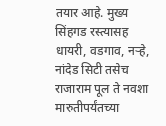तयार आहे. मुख्य सिंहगड रस्त्यासह धायरी, वडगाव, नऱ्हे, नांदेड सिटी तसेच राजाराम पूल ते नवशा मारुतीपर्यंतच्या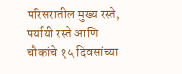परिसरातील मुख्य रस्ते, पर्यायी रस्ते आणि चौकांचे १५ दिवसांच्या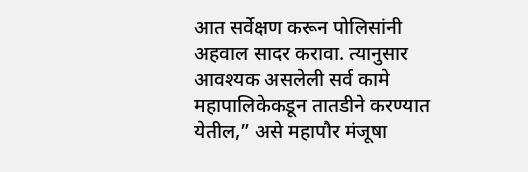आत सर्वेक्षण करून पोलिसांनी अहवाल सादर करावा. त्यानुसार आवश्यक असलेली सर्व कामे महापालिकेकडून तातडीने करण्यात येतील,” असे महापौर मंजूषा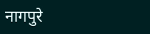नागपुरे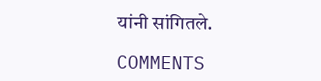यांनी सांगितले.

COMMENTS